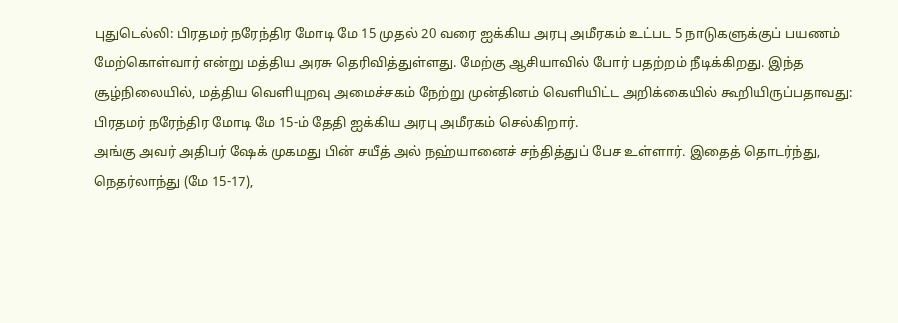புதுடெல்லி: பிரதமர் நரேந்திர மோடி மே 15 முதல் 20 வரை ஐக்கிய அரபு அமீரகம் உட்பட 5 நாடுகளுக்குப் பயணம் மேற்கொள்வார் என்று மத்திய அரசு தெரிவித்துள்ளது. மேற்கு ஆசியாவில் போர் பதற்றம் நீடிக்கிறது. இந்த சூழ்நிலையில், மத்திய வெளியுறவு அமைச்சகம் நேற்று முன்தினம் வெளியிட்ட அறிக்கையில் கூறியிருப்பதாவது: பிரதமர் நரேந்திர மோடி மே 15-ம் தேதி ஐக்கிய அரபு அமீரகம் செல்கிறார்.
அங்கு அவர் அதிபர் ஷேக் முகமது பின் சயீத் அல் நஹ்யானைச் சந்தித்துப் பேச உள்ளார். இதைத் தொடர்ந்து, நெதர்லாந்து (மே 15-17),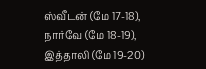ஸ்வீடன் (மே 17-18), நார்வே (மே 18-19), இத்தாலி (மே 19-20)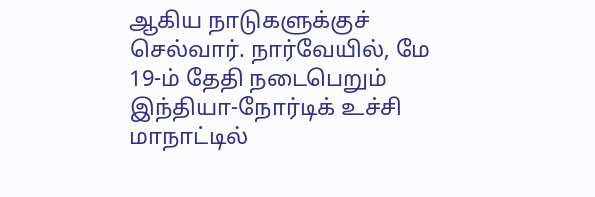ஆகிய நாடுகளுக்குச் செல்வார். நார்வேயில், மே 19-ம் தேதி நடைபெறும் இந்தியா-நோர்டிக் உச்சி மாநாட்டில்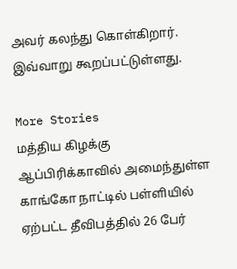அவர் கலந்து கொள்கிறார். இவ்வாறு கூறப்பட்டுள்ளது.

More Stories
மத்திய கிழக்கு ஆப்பிரிக்காவில் அமைந்துள்ள காங்கோ நாட்டில் பள்ளியில் ஏற்பட்ட தீவிபத்தில் 26 பேர்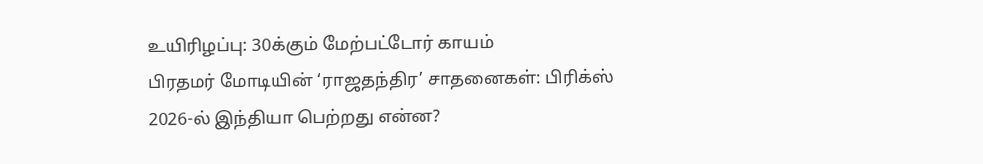உயிரிழப்பு: 30க்கும் மேற்பட்டோர் காயம்
பிரதமர் மோடியின் ‘ராஜதந்திர’ சாதனைகள்: பிரிக்ஸ் 2026-ல் இந்தியா பெற்றது என்ன?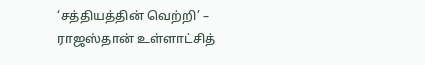‘சத்தியத்தின் வெற்றி’ – ராஜஸ்தான் உள்ளாட்சித்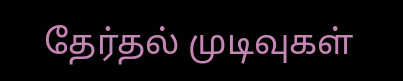தேர்தல் முடிவுகள்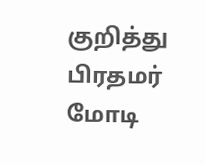குறித்து பிரதமர் மோடி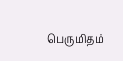பெருமிதம்